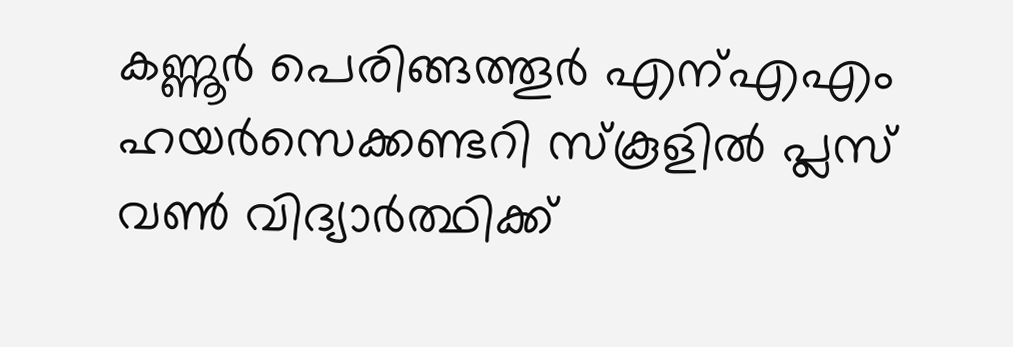കണ്ണൂർ പെരിങ്ങത്തൂർ എന്എഎം ഹയർസെക്കണ്ടറി സ്കൂളിൽ പ്ലസ് വൺ വിദ്യാർത്ഥിക്ക്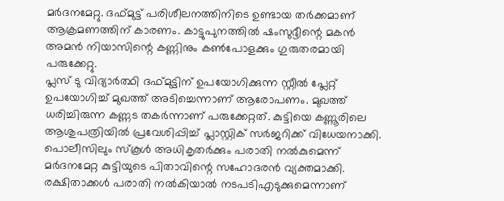മർദനമേറ്റു. ദഫ്മുട്ട് പരിശീലനത്തിനിടെ ഉണ്ടായ തർക്കമാണ് ആക്രമണത്തിന് കാരണം. കാട്ടുപുനത്തിൽ ഷംസുദ്ദീന്റെ മകൻ അമൻ നിയാസിന്റെ കണ്ണിനും കൺപോളക്കും ഗുരുതരമായി പരുക്കേറ്റു.
പ്ലസ് ടു വിദ്യാർത്ഥി ദഫ്മുട്ടിന് ഉപയോഗിക്കുന്ന സ്റ്റീൽ പ്ലേറ്റ് ഉപയോഗിച്ച് മുഖത്ത് അടിച്ചെന്നാണ് ആരോപണം. മുഖത്ത് ധരിച്ചിരുന്ന കണ്ണട തകർന്നാണ് പരുക്കേറ്റത്. കുട്ടിയെ കണ്ണൂരിലെ ആശുപത്രിയിൽ പ്രവേശിപ്പിച്ച് പ്ലാസ്റ്റിക് സർജറിക്ക് വിധേയനാക്കി. പൊലീസിലും സ്കൂൾ അധികൃതർക്കും പരാതി നൽകുമെന്ന് മർദനമേറ്റ കുട്ടിയുടെ പിതാവിന്റെ സഹോദരൻ വ്യക്തമാക്കി. രക്ഷിതാക്കൾ പരാതി നൽകിയാൽ നടപടിഎടുക്കുമെന്നാണ്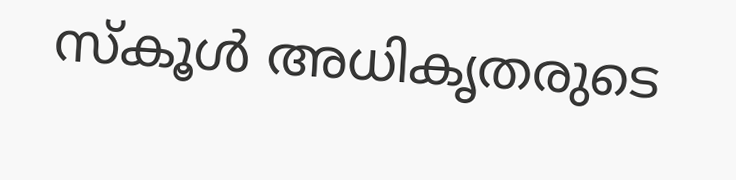സ്കൂൾ അധികൃതരുടെ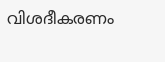വിശദീകരണം